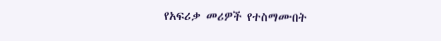የአፍሪቃ መሪዎች የተስማሙበት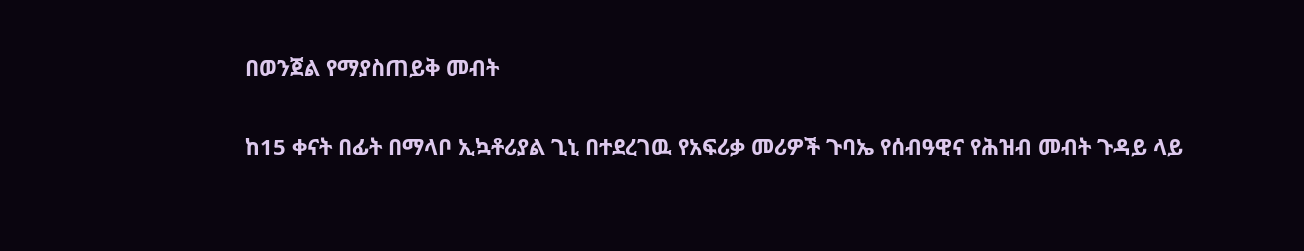በወንጀል የማያስጠይቅ መብት

ከ15 ቀናት በፊት በማላቦ ኢኳቶሪያል ጊኒ በተደረገዉ የአፍሪቃ መሪዎች ጉባኤ የሰብዓዊና የሕዝብ መብት ጉዳይ ላይ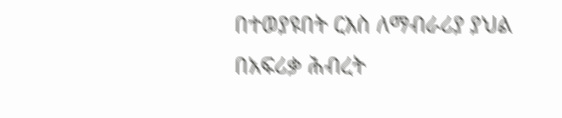በተወያዩበት ርእስ ለማብራሪያ ያህል በአፍሪቃ ሕብረት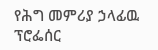የሕግ መምሪያ ኃላፊዉ ፕሮፌሰር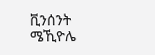ቪንሰንት ሜኺዮሌ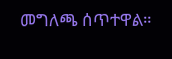መግለጫ ሰጥተዋል።